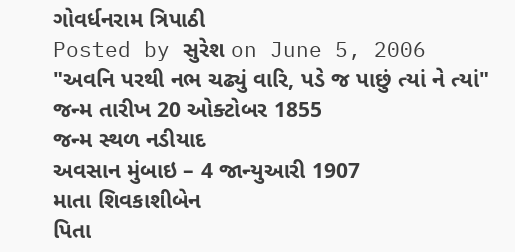ગોવર્ધનરામ ત્રિપાઠી
Posted by સુરેશ on June 5, 2006
"અવનિ પરથી નભ ચઢ્યું વારિ, પડે જ પાછું ત્યાં ને ત્યાં" જન્મ તારીખ 20 ઓક્ટોબર 1855
જન્મ સ્થળ નડીયાદ
અવસાન મુંબાઇ – 4 જાન્યુઆરી 1907
માતા શિવકાશીબેન
પિતા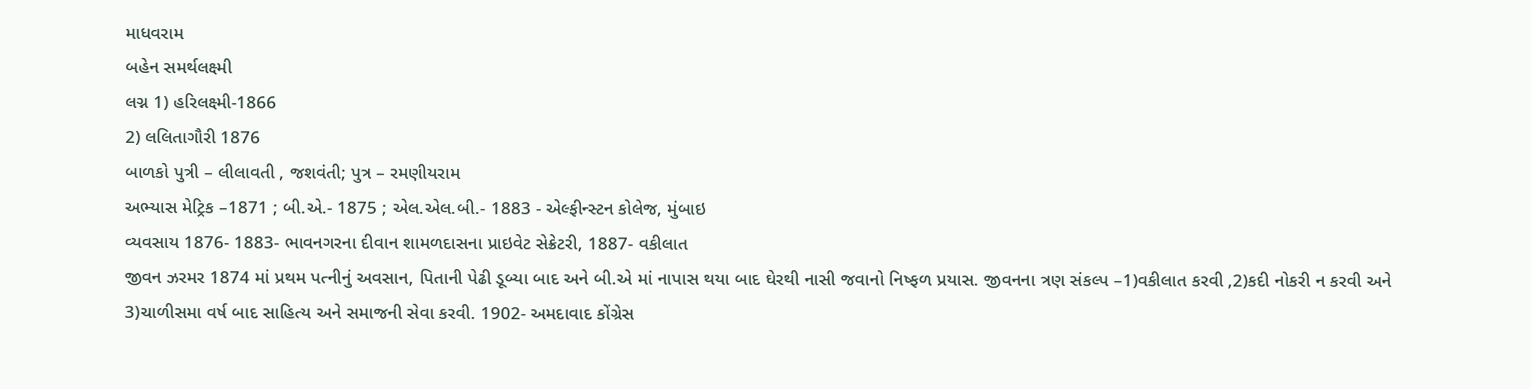માધવરામ
બહેન સમર્થલક્ષ્મી
લગ્ન 1) હરિલક્ષ્મી-1866
2) લલિતાગૌરી 1876
બાળકો પુત્રી – લીલાવતી , જશવંતી; પુત્ર – રમણીયરામ
અભ્યાસ મેટ્રિક –1871 ; બી.એ.- 1875 ; એલ.એલ.બી.- 1883 - એલ્ફીન્સ્ટન કોલેજ, મુંબાઇ
વ્યવસાય 1876- 1883- ભાવનગરના દીવાન શામળદાસના પ્રાઇવેટ સેક્રેટરી, 1887- વકીલાત
જીવન ઝરમર 1874 માં પ્રથમ પત્નીનું અવસાન, પિતાની પેઢી ડૂબ્યા બાદ અને બી.એ માં નાપાસ થયા બાદ ઘેરથી નાસી જવાનો નિષ્ફળ પ્રયાસ. જીવનના ત્રણ સંકલ્પ –1)વકીલાત કરવી ,2)કદી નોકરી ન કરવી અને 3)ચાળીસમા વર્ષ બાદ સાહિત્ય અને સમાજની સેવા કરવી. 1902- અમદાવાદ કોંગ્રેસ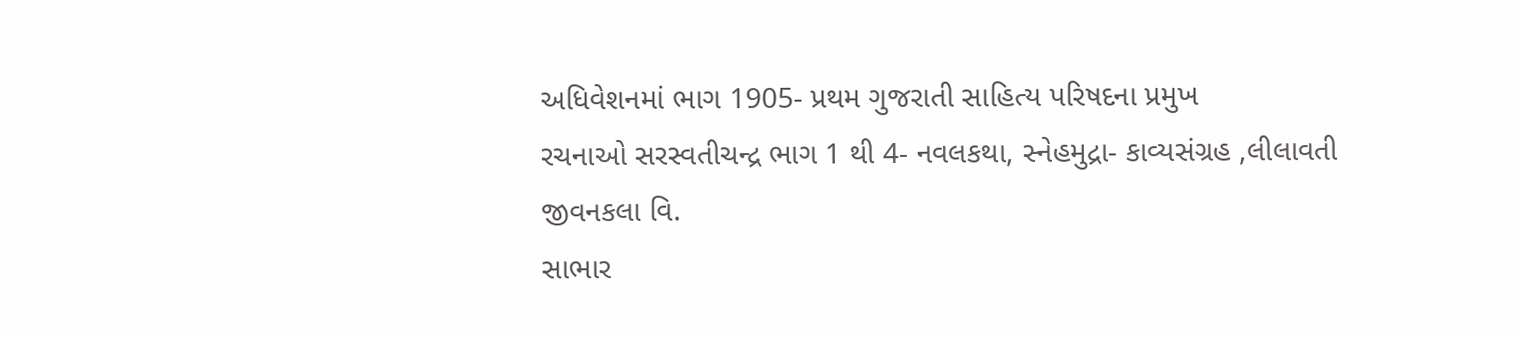અધિવેશનમાં ભાગ 1905- પ્રથમ ગુજરાતી સાહિત્ય પરિષદના પ્રમુખ
રચનાઓ સરસ્વતીચન્દ્ર ભાગ 1 થી 4- નવલકથા, સ્નેહમુદ્રા- કાવ્યસંગ્રહ ,લીલાવતી જીવનકલા વિ.
સાભાર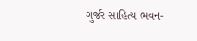ગુર્જર સાહિત્ય ભવન-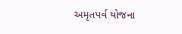અમૃતપર્વ યોજના